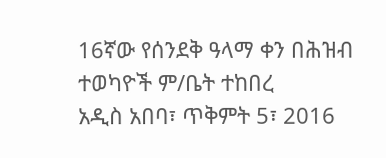16ኛው የሰንደቅ ዓላማ ቀን በሕዝብ ተወካዮች ም/ቤት ተከበረ
አዲስ አበባ፣ ጥቅምት 5፣ 2016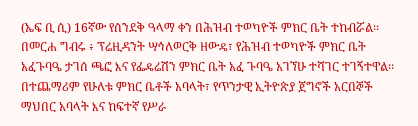(ኤፍ ቢ ሲ) 16ኛው የሰንደቅ ዓላማ ቀን በሕዝብ ተወካዮች ምክር ቤት ተከብሯል፡፡
በመርሐ ግብሩ ፥ ፕሬዚዳንት ሣኅለወርቅ ዘውዴ፣ የሕዝብ ተወካዮች ምክር ቤት አፈጉባዔ ታገሰ ጫፎ እና የፌዴሬሽን ምክር ቤት አፈ ጉባዔ አገኘሁ ተሻገር ተገኝተዋል፡፡
በተጨማሪም የሁለቱ ምክር ቤቶች አባላት፣ የጥንታዊ ኢትዮጵያ ጀግኖች አርበኞች ማህበር አባላት እና ከፍተኛ የሥራ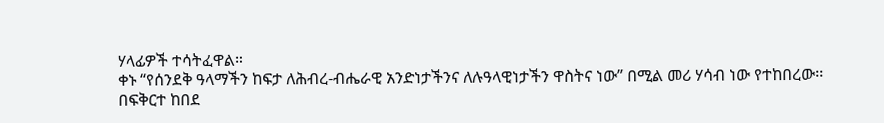ሃላፊዎች ተሳትፈዋል።
ቀኑ “የሰንደቅ ዓላማችን ከፍታ ለሕብረ-ብሔራዊ አንድነታችንና ለሉዓላዊነታችን ዋስትና ነው” በሚል መሪ ሃሳብ ነው የተከበረው፡፡
በፍቅርተ ከበደ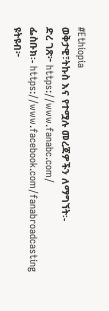#Ethiopia
ወቅታዊ፣ትኩስ እና የተሟሉ መረጃዎችን ለማግኘት፡-
ድረ ገጽ፦ https://www.fanabc.com/
ፌስቡክ፡- https://www.facebook.com/fanabroadcasting
ዩትዩብ፦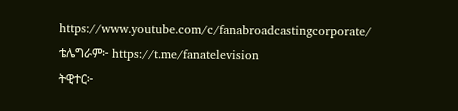https://www.youtube.com/c/fanabroadcastingcorporate/
ቴሌግራም፦ https://t.me/fanatelevision
ትዊተር፦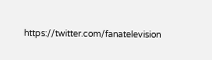https://twitter.com/fanatelevision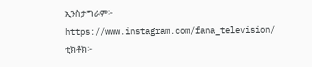ኢንስታግራም፦ https://www.instagram.com/fana_television/
ቲክቶክ፦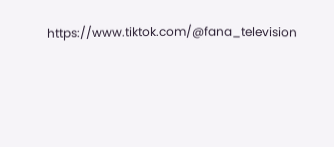https://www.tiktok.com/@fana_television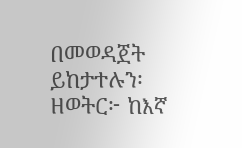በመወዳጀት ይከታተሉን፡
ዘወትር፦ ከእኛ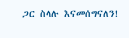ጋር ስላሉ እናመሰግናለን!